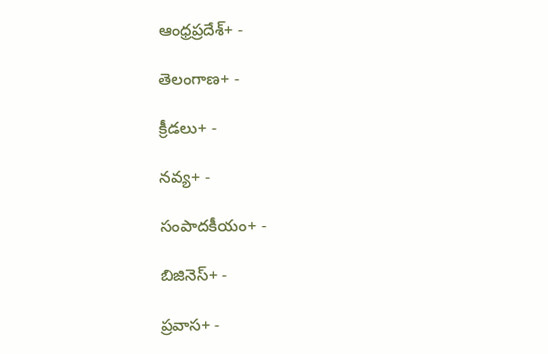ఆంధ్రప్రదేశ్+ -

తెలంగాణ+ -

క్రీడలు+ -

నవ్య+ -

సంపాదకీయం+ -

బిజినెస్+ -

ప్రవాస+ -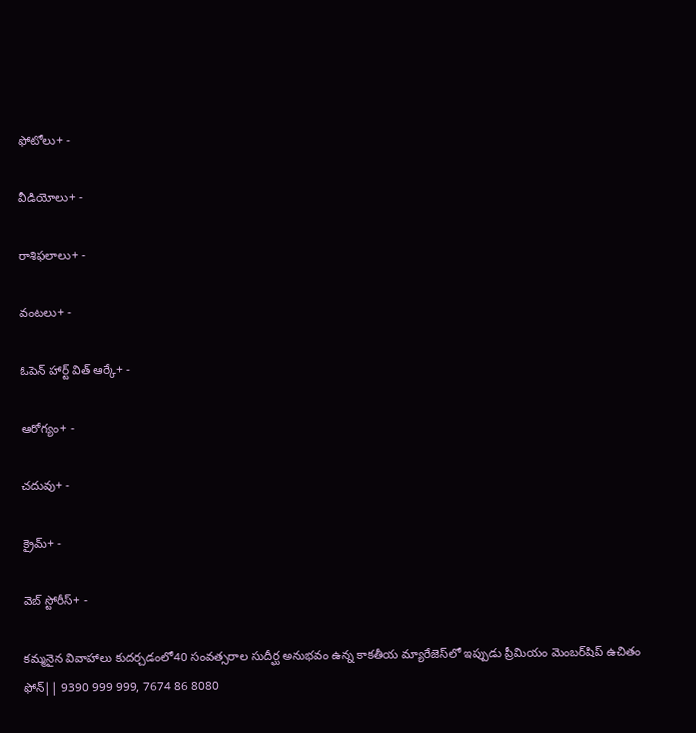ఫోటోలు+ -

వీడియోలు+ -

రాశిఫలాలు+ -

వంటలు+ -

ఓపెన్ హార్ట్ విత్ ఆర్కే+ -

ఆరోగ్యం+ -

చదువు+ -

క్రైమ్+ -

వెబ్ స్టోరీస్+ -

కమ్మనైన వివాహాలు కుదర్చడంలో40 సంవత్సరాల సుదీర్ఘ అనుభవం ఉన్న కాకతీయ మ్యారేజెస్‌లో ఇప్పుడు ప్రీమియం మెంబర్‌షిప్‌ ఉచితం ఫోన్|| 9390 999 999, 7674 86 8080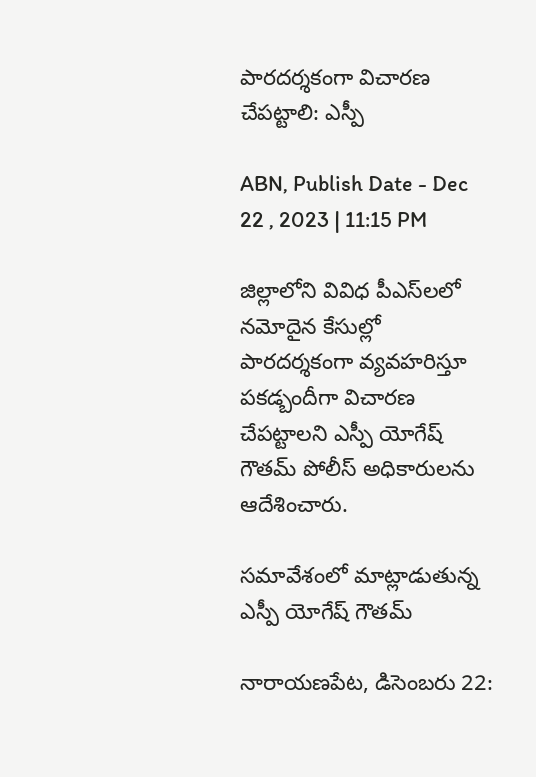పారదర్శకంగా విచారణ చేపట్టాలి: ఎస్పీ

ABN, Publish Date - Dec 22 , 2023 | 11:15 PM

జిల్లాలోని వివిధ పీఎస్‌లలో నమోదైన కేసుల్లో పారదర్శకంగా వ్యవహరిస్తూ పకడ్బందీగా విచారణ చేపట్టాలని ఎస్పీ యోగేష్‌ గౌతమ్‌ పోలీస్‌ అధికారులను ఆదేశించారు.

సమావేశంలో మాట్లాడుతున్న ఎస్పీ యోగేష్‌ గౌతమ్‌

నారాయణపేట, డిసెంబరు 22: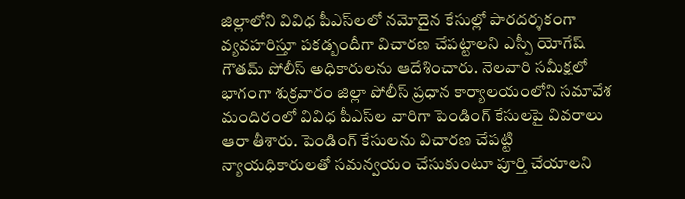జిల్లాలోని వివిధ పీఎస్‌లలో నమోదైన కేసుల్లో పారదర్శకంగా వ్యవహరిస్తూ పకడ్బందీగా విచారణ చేపట్టాలని ఎస్పీ యోగేష్‌ గౌతమ్‌ పోలీస్‌ అధికారులను ఆదేశించారు. నెలవారి సమీక్షలో భాగంగా శుక్రవారం జిల్లా పోలీస్‌ ప్రధాన కార్యాలయంలోని సమావేశ మందిరంలో వివిధ పీఎస్‌ల వారిగా పెండింగ్‌ కేసులపై వివరాలు ఆరా తీశారు. పెండింగ్‌ కేసులను విచారణ చేపట్టి న్యాయధికారులతో సమన్వయం చేసుకుంటూ పూర్తి చేయాలని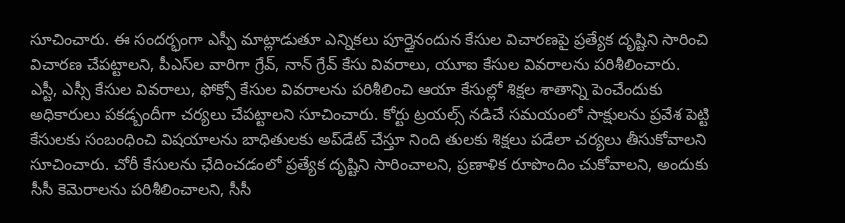సూచించారు. ఈ సందర్భంగా ఎస్పీ మాట్లాడుతూ ఎన్నికలు పూర్తైనందున కేసుల విచారణపై ప్రత్యేక దృష్టిని సారించి విచారణ చేపట్టాలని, పీఎస్‌ల వారిగా గ్రేవ్‌, నాన్‌ గ్రేవ్‌ కేసు వివరాలు, యూఐ కేసుల వివరాలను పరిశీలించారు. ఎస్టీ, ఎస్సీ కేసుల వివరాలు, ఫోక్సో కేసుల వివరాలను పరిశీలించి ఆయా కేసుల్లో శిక్షల శాతాన్ని పెంచేందుకు అధికారులు పకడ్బందీగా చర్యలు చేపట్టాలని సూచించారు. కోర్టు ట్రయల్స్‌ నడిచే సమయంలో సాక్షులను ప్రవేశ పెట్టి కేసులకు సంబంధించి విషయాలను బాధితులకు అప్‌డేట్‌ చేస్తూ నింది తులకు శిక్షలు పడేలా చర్యలు తీసుకోవాలని సూచించారు. చోరీ కేసులను ఛేదించడంలో ప్రత్యేక దృష్టిని సారించాలని, ప్రణాళిక రూపొందిం చుకోవాలని, అందుకు సీసీ కెమెరాలను పరిశీలించాలని, సీసీ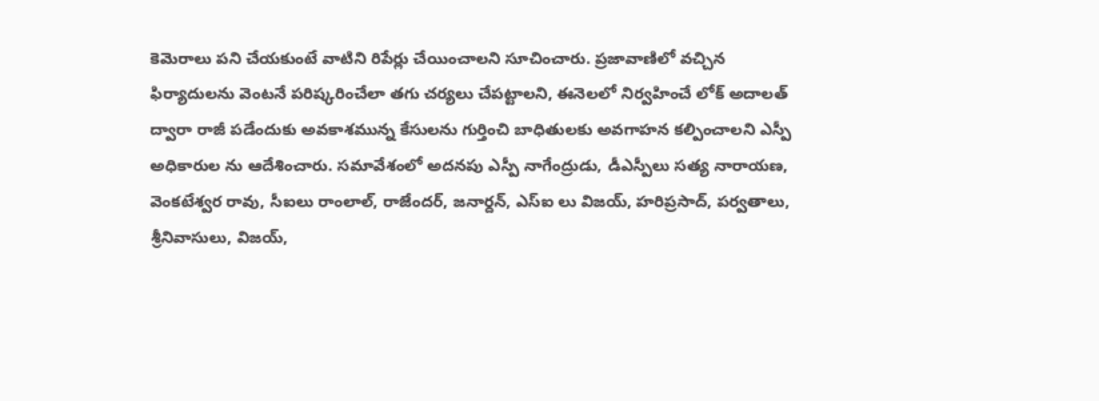కెమెరాలు పని చేయకుంటే వాటిని రిపేర్లు చేయించాలని సూచించారు. ప్రజావాణిలో వచ్చిన ఫిర్యాదులను వెంటనే పరిష్కరించేలా తగు చర్యలు చేపట్టాలని, ఈనెలలో నిర్వహించే లోక్‌ అదాలత్‌ ద్వారా రాజీ పడేందుకు అవకాశమున్న కేసులను గుర్తించి బాధితులకు అవగాహన కల్పించాలని ఎస్పీ అధికారుల ను ఆదేశించారు. సమావేశంలో అదనపు ఎస్పీ నాగేంద్రుడు, డీఎస్పీలు సత్య నారాయణ, వెంకటేశ్వర రావు, సీఐలు రాంలాల్‌, రాజేందర్‌, జనార్దన్‌, ఎస్‌ఐ లు విజయ్‌, హరిప్రసాద్‌, పర్వతాలు, శ్రీనివాసులు, విజయ్‌,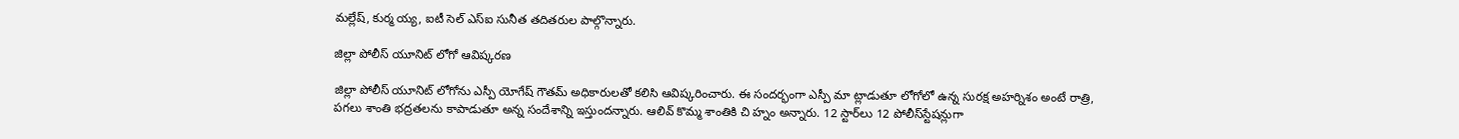మల్లేష్‌, కుర్మ య్య, ఐటీ సెల్‌ ఎస్‌ఐ సునీత తదితరుల పాల్గొన్నారు.

జిల్లా పోలీస్‌ యూనిట్‌ లోగో ఆవిష్కరణ

జిల్లా పోలీస్‌ యూనిట్‌ లోగోను ఎస్పీ యోగేష్‌ గౌతమ్‌ అధికారులతో కలిసి ఆవిష్కరించారు. ఈ సందర్భంగా ఎస్పీ మా ట్లాడుతూ లోగోలో ఉన్న సురక్ష అహర్నిశం అంటే రాత్రి, పగలు శాంతి భద్రతలను కాపాడుతూ అన్న సందేశాన్ని ఇస్తుందన్నారు. ఆలివ్‌ కొమ్మ శాంతికి చి హ్నం అన్నారు. 12 స్టార్‌లు 12 పోలీస్‌స్టేషన్లుగా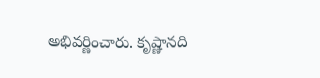అభివర్ణించారు. కృష్ణానది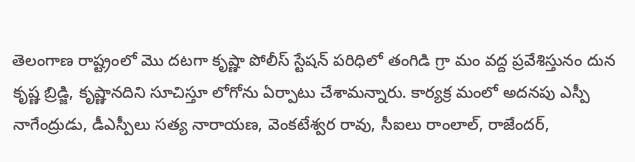తెలంగాణ రాష్ట్రంలో మొ దటగా కృష్ణా పోలీస్‌ స్టేషన్‌ పరిధిలో తంగిడి గ్రా మం వద్ద ప్రవేశిస్తునం దున కృష్ణ బ్రిడ్జి, కృష్ణానదిని సూచిస్తూ లోగోను ఏర్పాటు చేశామన్నారు. కార్యక్ర మంలో అదనపు ఎస్పీ నాగేంద్రుడు, డీఎస్పీలు సత్య నారాయణ, వెంకటేశ్వర రావు, సీఐలు రాంలాల్‌, రాజేందర్‌,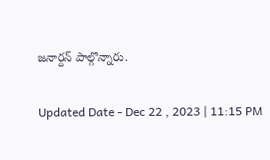జనార్దన్‌ పాల్గొన్నారు.

Updated Date - Dec 22 , 2023 | 11:15 PM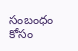సంబంధం కోసం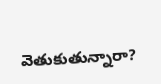వెతుకుతున్నారా?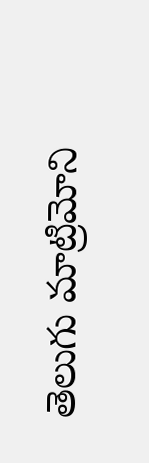తెలుగు మాట్రిమోని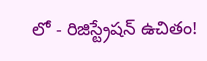లో - రిజిస్ట్రేషన్ ఉచితం!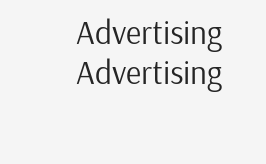Advertising
Advertising